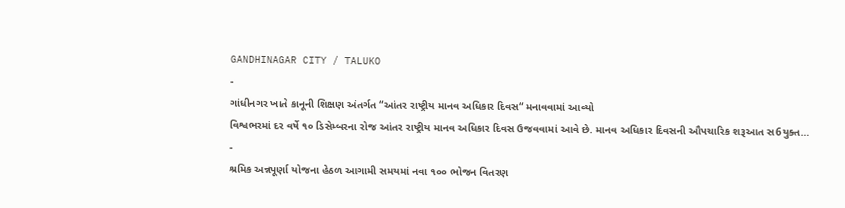GANDHINAGAR CITY / TALUKO
-
ગાંધીનગર ખાતે કાનૂની શિક્ષણ અંતર્ગત “આંતર રાષ્ટ્રીય માનવ અધિકાર દિવસ“ મનાવવામાં આવ્યો
વિશ્વભરમાં દર વર્ષે ૧૦ ડિસેમ્બરના રોજ આંતર રાષ્ટ્રીય માનવ અધિકાર દિવસ ઉજવવામાં આવે છે. માનવ અધિકાર દિવસની ઔપચારિક શરૂઆત સ6યુક્ત…
-
શ્રમિક અન્નપૂર્ણા યોજના હેઠળ આગામી સમયમાં નવા ૧૦૦ ભોજન વિતરણ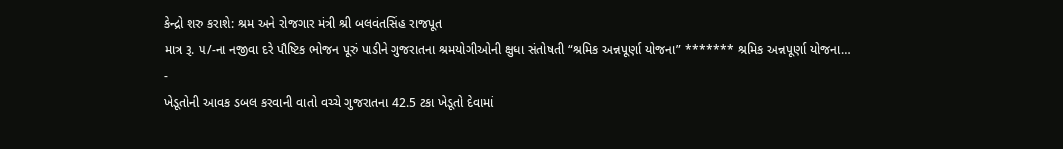કેન્દ્રો શરુ કરાશે: શ્રમ અને રોજગાર મંત્રી શ્રી બલવંતસિંહ રાજપૂત
માત્ર રૂ. ૫/-ના નજીવા દરે પૌષ્ટિક ભોજન પૂરું પાડીને ગુજરાતના શ્રમયોગીઓની ક્ષુધા સંતોષતી “શ્રમિક અન્નપૂર્ણા યોજના” ******* શ્રમિક અન્નપૂર્ણા યોજના…
-
ખેડૂતોની આવક ડબલ કરવાની વાતો વચ્ચે ગુજરાતના 42.5 ટકા ખેડૂતો દેવામાં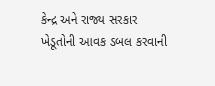કેન્દ્ર અને રાજ્ય સરકાર ખેડૂતોની આવક ડબલ કરવાની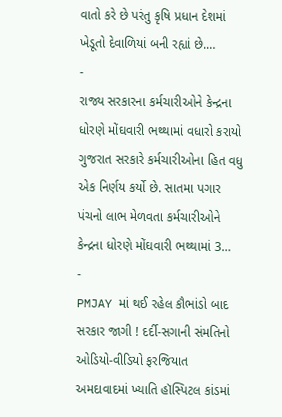વાતો કરે છે પરંતુ કૃષિ પ્રધાન દેશમાં ખેડૂતો દેવાળિયાં બની રહ્યાં છે.…
-
રાજ્ય સરકારના કર્મચારીઓને કેન્દ્રના ધોરણે મોંઘવારી ભથ્થામાં વધારો કરાયો
ગુજરાત સરકારે કર્મચારીઓના હિત વધુ એક નિર્ણય કર્યો છે. સાતમા પગાર પંચનો લાભ મેળવતા કર્મચારીઓને કેન્દ્રના ધોરણે મોંઘવારી ભથ્થામાં 3…
-
PMJAY માં થઈ રહેલ કૌભાંડો બાદ સરકાર જાગી ! દર્દી-સગાની સંમતિનો ઓડિયો-વીડિયો ફરજિયાત
અમદાવાદમાં ખ્યાતિ હૉસ્પિટલ કાંડમાં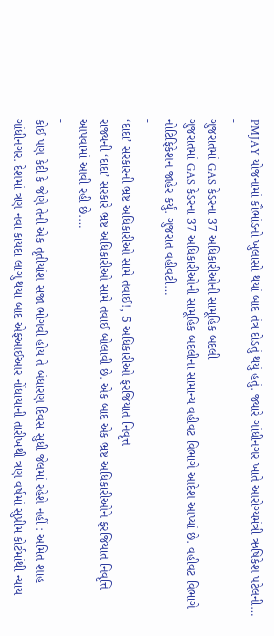PMJAY યોજનામાં કૌભાંડનો ખુલાસો થયાં બાદ તંત્ર દોડતું થયું હતું. જ્યારે ગાંધીનગર ખાતે આરોગ્યમંત્રી ઋષિકેશ પટેલની…
-
ગુજરાતમાં GAS કેડરના 37 અધિકારીઓની સામૂહિક બદલી
ગુજરાતમાં GAS કેડરના 37 અધિકારીઓની સામૂહિક બદલીના સામાન્ય વહીવટ વિભાગે આદેશ આપ્યાં છે. વહીવટ વિભાગે નોટિફિકેશન જાહેર કર્યું. ગુજરાત વહીવટી…
-
‘દાદા’ સરકારની ભ્રષ્ટ અધિકારીઓ સામે તવાઈ!, 5 અધિકારીઓ ફરજિયાત નિવૃત્ત
રાજ્યની ‘દાદા’ સરકારે ભ્રષ્ટ અધિકારીઓ સામે તવાઈ બોલાવી છે. એક બાદ એક ભ્રષ્ટ અધિકારીઓને ફરજિયાત નિવૃત્તિ આપવામાં આવી રહી છે.…
-
કોઈ પણ કેદી કે જેણે તેની એક તૃતીયાંશ સજા ભોગવી હોય તે બંધારણ દિવસ સુધી જેલમાં રહેશે નહીં : અમિત શાહ
ગાંધીનગર. દેશમાં ત્રણ નવા કાયદા લાગુ થયા બાદ એફઆઈઆર નોંધાયાની તારીખથી ત્રણ વર્ષમાં સુપ્રીમ કોર્ટમાંથી ન્યાય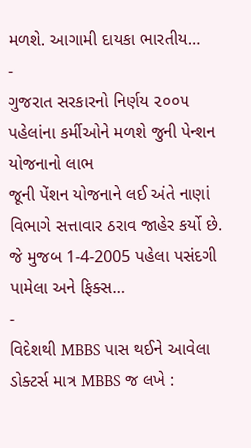મળશે. આગામી દાયકા ભારતીય…
-
ગુજરાત સરકારનો નિર્ણય ૨૦૦૫ પહેલાંના કર્મીઓને મળશે જુની પેન્શન યોજનાનો લાભ
જૂની પેંશન યોજનાને લઈ અંતે નાણાં વિભાગે સત્તાવાર ઠરાવ જાહેર કર્યો છે. જે મુજબ 1-4-2005 પહેલા પસંદગી પામેલા અને ફિક્સ…
-
વિદેશથી MBBS પાસ થઈને આવેલા ડોક્ટર્સ માત્ર MBBS જ લખે :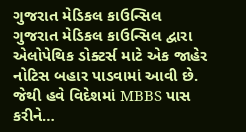ગુજરાત મેડિકલ કાઉન્સિલ
ગુજરાત મેડિકલ કાઉન્સિલ દ્વારા એલોપેથિક ડોક્ટર્સ માટે એક જાહેર નોટિસ બહાર પાડવામાં આવી છે. જેથી હવે વિદેશમાં MBBS પાસ કરીને…